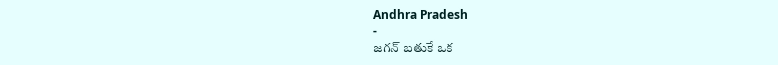Andhra Pradesh
-
జగన్ బతుకే ఒక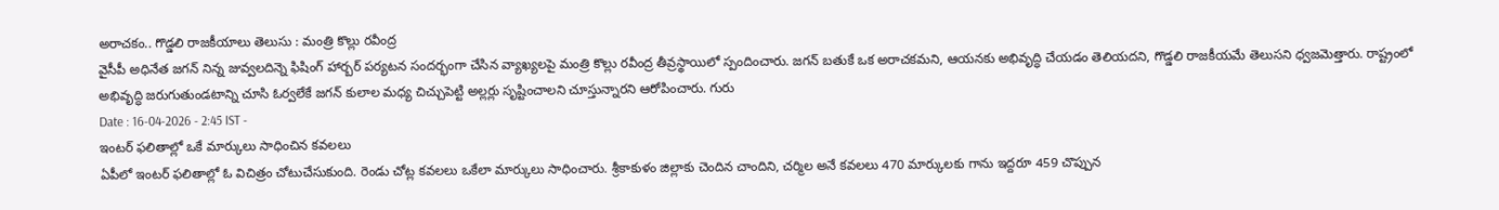అరాచకం.. గొడ్డలి రాజకీయాలు తెలుసు : మంత్రి కొల్లు రవీంద్ర
వైసీపీ అధినేత జగన్ నిన్న జువ్వలదిన్నె ఫిషింగ్ హార్బర్ పర్యటన సందర్భంగా చేసిన వ్యాఖ్యలపై మంత్రి కొల్లు రవీంద్ర తీవ్రస్థాయిలో స్పందించారు. జగన్ బతుకే ఒక అరాచకమని, ఆయనకు అభివృద్ధి చేయడం తెలియదని, గొడ్డలి రాజకీయమే తెలుసని ధ్వజమెత్తారు. రాష్ట్రంలో అభివృద్ధి జరుగుతుండటాన్ని చూసి ఓర్వలేకే జగన్ కులాల మధ్య చిచ్చుపెట్టి అల్లర్లు సృష్టించాలని చూస్తున్నారని ఆరోపించారు. గురు
Date : 16-04-2026 - 2:45 IST -
ఇంటర్ ఫలితాల్లో ఒకే మార్కులు సాధించిన కవలలు
ఏపీలో ఇంటర్ ఫలితాల్లో ఓ విచిత్రం చోటుచేసుకుంది. రెండు చోట్ల కవలలు ఒకేలా మార్కులు సాధించారు. శ్రీకాకుళం జిల్లాకు చెందిన చాందిని, చర్మిల అనే కవలలు 470 మార్కులకు గాను ఇద్దరూ 459 చొప్పున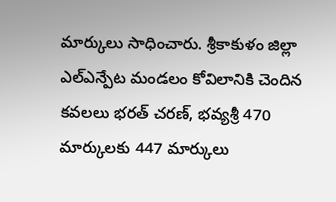మార్కులు సాధించారు. శ్రీకాకుళం జిల్లా ఎల్ఎన్పేట మండలం కోవిలానికి చెందిన కవలలు భరత్ చరణ్, భవ్యశ్రీ 470 మార్కులకు 447 మార్కులు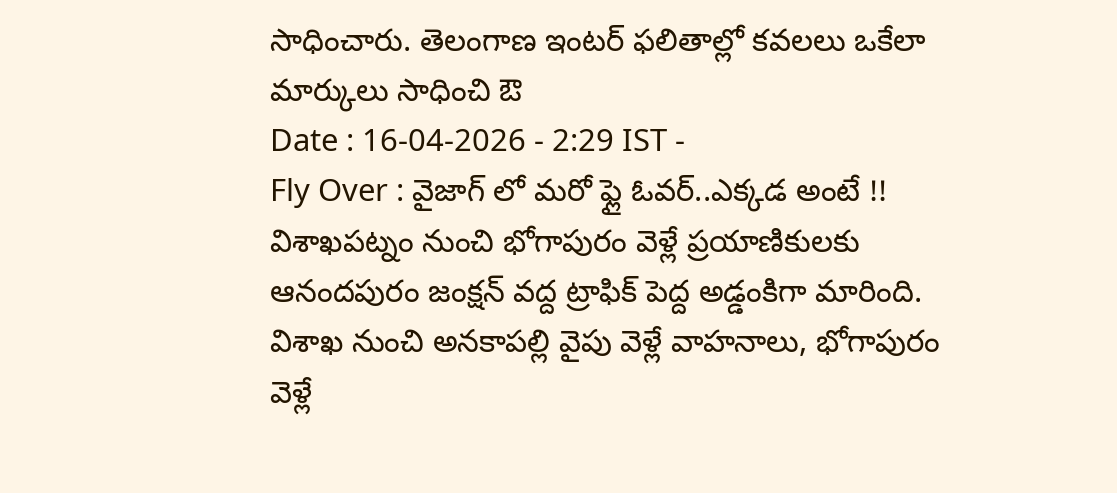సాధించారు. తెలంగాణ ఇంటర్ ఫలితాల్లో కవలలు ఒకేలా మార్కులు సాధించి ఔ
Date : 16-04-2026 - 2:29 IST -
Fly Over : వైజాగ్ లో మరో ఫ్లై ఓవర్..ఎక్కడ అంటే !!
విశాఖపట్నం నుంచి భోగాపురం వెళ్లే ప్రయాణికులకు ఆనందపురం జంక్షన్ వద్ద ట్రాఫిక్ పెద్ద అడ్డంకిగా మారింది. విశాఖ నుంచి అనకాపల్లి వైపు వెళ్లే వాహనాలు, భోగాపురం వెళ్లే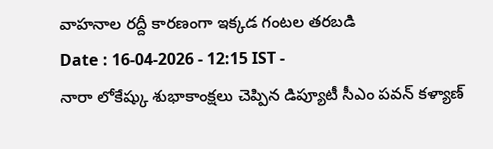వాహనాల రద్దీ కారణంగా ఇక్కడ గంటల తరబడి
Date : 16-04-2026 - 12:15 IST -
నారా లోకేష్కు శుభాకాంక్షలు చెప్పిన డిప్యూటీ సీఎం పవన్ కళ్యాణ్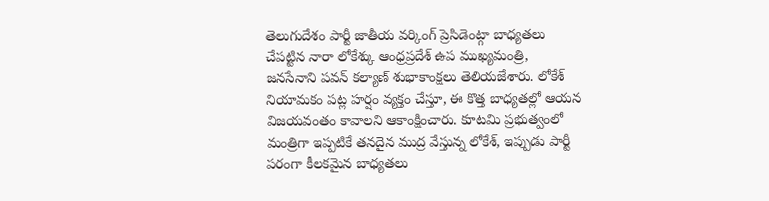తెలుగుదేశం పార్టీ జాతీయ వర్కింగ్ ప్రెసిడెంట్గా బాధ్యతలు చేపట్టిన నారా లోకేశ్కు ఆంధ్రప్రదేశ్ ఉప ముఖ్యమంత్రి, జనసేనాని పవన్ కల్యాణ్ శుభాకాంక్షలు తెలియజేశారు. లోకేశ్ నియామకం పట్ల హర్షం వ్యక్తం చేస్తూ, ఈ కొత్త బాధ్యతల్లో ఆయన విజయవంతం కావాలని ఆకాంక్షించారు. కూటమి ప్రభుత్వంలో మంత్రిగా ఇప్పటికే తనదైన ముద్ర వేస్తున్న లోకేశ్, ఇప్పుడు పార్టీ పరంగా కీలకమైన బాధ్యతలు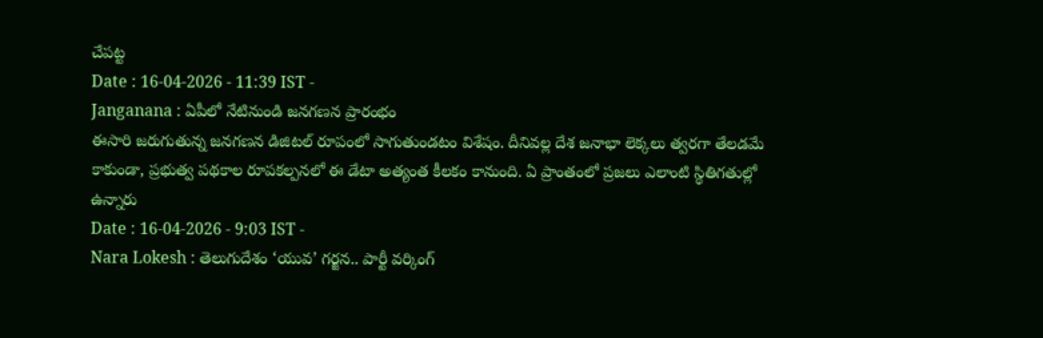చేపట్ట
Date : 16-04-2026 - 11:39 IST -
Janganana : ఏపీలో నేటినుండి జనగణన ప్రారంభం
ఈసారి జరుగుతున్న జనగణన డిజిటల్ రూపంలో సాగుతుండటం విశేషం. దీనివల్ల దేశ జనాభా లెక్కలు త్వరగా తేలడమే కాకుండా, ప్రభుత్వ పథకాల రూపకల్పనలో ఈ డేటా అత్యంత కీలకం కానుంది. ఏ ప్రాంతంలో ప్రజలు ఎలాంటి స్థితిగతుల్లో ఉన్నారు
Date : 16-04-2026 - 9:03 IST -
Nara Lokesh : తెలుగుదేశం ‘యువ’ గర్జన.. పార్టీ వర్కింగ్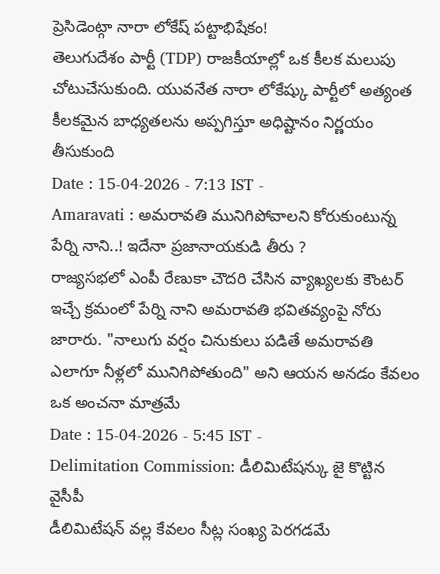ప్రెసిడెంట్గా నారా లోకేష్ పట్టాభిషేకం!
తెలుగుదేశం పార్టీ (TDP) రాజకీయాల్లో ఒక కీలక మలుపు చోటుచేసుకుంది. యువనేత నారా లోకేష్కు పార్టీలో అత్యంత కీలకమైన బాధ్యతలను అప్పగిస్తూ అధిష్టానం నిర్ణయం తీసుకుంది
Date : 15-04-2026 - 7:13 IST -
Amaravati : అమరావతి మునిగిపోవాలని కోరుకుంటున్న పేర్ని నాని..! ఇదేనా ప్రజానాయకుడి తీరు ?
రాజ్యసభలో ఎంపీ రేణుకా చౌదరి చేసిన వ్యాఖ్యలకు కౌంటర్ ఇచ్చే క్రమంలో పేర్ని నాని అమరావతి భవితవ్యంపై నోరు జారారు. "నాలుగు వర్షం చినుకులు పడితే అమరావతి ఎలాగూ నీళ్లలో మునిగిపోతుంది" అని ఆయన అనడం కేవలం ఒక అంచనా మాత్రమే
Date : 15-04-2026 - 5:45 IST -
Delimitation Commission: డీలిమిటేషన్కు జై కొట్టిన వైసీపీ
డీలిమిటేషన్ వల్ల కేవలం సీట్ల సంఖ్య పెరగడమే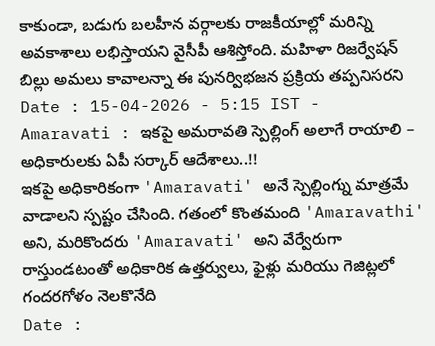కాకుండా, బడుగు బలహీన వర్గాలకు రాజకీయాల్లో మరిన్ని అవకాశాలు లభిస్తాయని వైసీపీ ఆశిస్తోంది. మహిళా రిజర్వేషన్ బిల్లు అమలు కావాలన్నా ఈ పునర్విభజన ప్రక్రియ తప్పనిసరని
Date : 15-04-2026 - 5:15 IST -
Amaravati : ఇకపై అమరావతి స్పెల్లింగ్ అలాగే రాయాలి – అధికారులకు ఏపీ సర్కార్ ఆదేశాలు..!!
ఇకపై అధికారికంగా 'Amaravati' అనే స్పెల్లింగ్ను మాత్రమే వాడాలని స్పష్టం చేసింది. గతంలో కొంతమంది 'Amaravathi' అని, మరికొందరు 'Amaravati' అని వేర్వేరుగా రాస్తుండటంతో అధికారిక ఉత్తర్వులు, ఫైళ్లు మరియు గెజిట్లలో గందరగోళం నెలకొనేది
Date :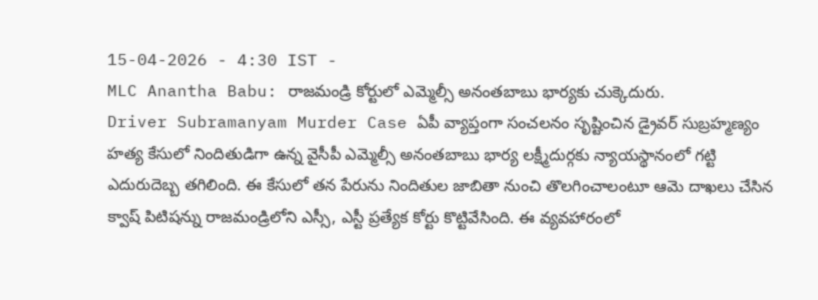15-04-2026 - 4:30 IST -
MLC Anantha Babu: రాజమండ్రి కోర్టులో ఎమ్మెల్సీ అనంతబాబు భార్యకు చుక్కెదురు.
Driver Subramanyam Murder Case ఏపీ వ్యాప్తంగా సంచలనం సృష్టించిన డ్రైవర్ సుబ్రహ్మణ్యం హత్య కేసులో నిందితుడిగా ఉన్న వైసీపీ ఎమ్మెల్సీ అనంతబాబు భార్య లక్ష్మీదుర్గకు న్యాయస్థానంలో గట్టి ఎదురుదెబ్బ తగిలింది. ఈ కేసులో తన పేరును నిందితుల జాబితా నుంచి తొలగించాలంటూ ఆమె దాఖలు చేసిన క్వాష్ పిటిషన్ను రాజమండ్రిలోని ఎస్సీ, ఎస్టీ ప్రత్యేక కోర్టు కొట్టివేసింది. ఈ వ్యవహారంలో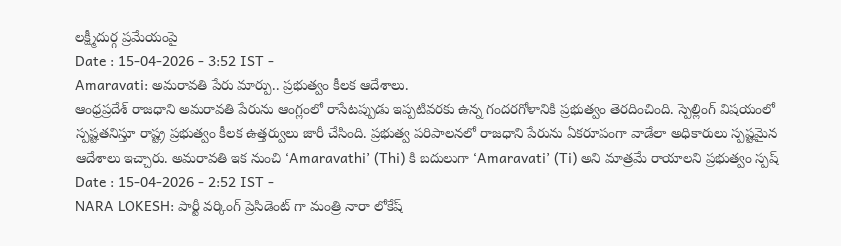లక్ష్మీదుర్గ ప్రమేయంపై
Date : 15-04-2026 - 3:52 IST -
Amaravati: అమరావతి పేరు మార్పు.. ప్రభుత్వం కీలక ఆదేశాలు.
ఆంధ్రప్రదేశ్ రాజధాని అమరావతి పేరును ఆంగ్లంలో రాసేటప్పుడు ఇప్పటివరకు ఉన్న గందరగోళానికి ప్రభుత్వం తెరదించింది. స్పెల్లింగ్ విషయంలో స్పష్టతనిస్తూ రాష్ట్ర ప్రభుత్వం కీలక ఉత్తర్వులు జారీ చేసింది. ప్రభుత్వ పరిపాలనలో రాజధాని పేరును ఏకరూపంగా వాడేలా అధికారులు స్పష్టమైన ఆదేశాలు ఇచ్చారు. అమరావతి ఇక నుంచి ‘Amaravathi’ (Thi) కి బదులుగా ‘Amaravati’ (Ti) అని మాత్రమే రాయాలని ప్రభుత్వం స్పష్
Date : 15-04-2026 - 2:52 IST -
NARA LOKESH: పార్టీ వర్కింగ్ ప్రెసిడెంట్ గా మంత్రి నారా లోకేష్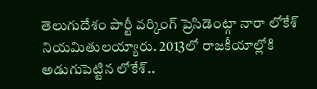తెలుగుదేశం పార్టీ వర్కింగ్ ప్రెసిడెంట్గా నారా లోకేశ్ నియమితులయ్యారు. 2013లో రాజకీయాల్లోకి అడుగుపెట్టిన లోకేశ్..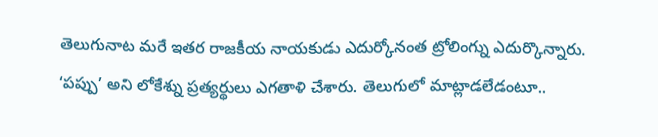తెలుగునాట మరే ఇతర రాజకీయ నాయకుడు ఎదుర్కోనంత ట్రోలింగ్ను ఎదుర్కొన్నారు. ‘పప్పు’ అని లోకేశ్ను ప్రత్యర్థులు ఎగతాళి చేశారు. తెలుగులో మాట్లాడలేడంటూ..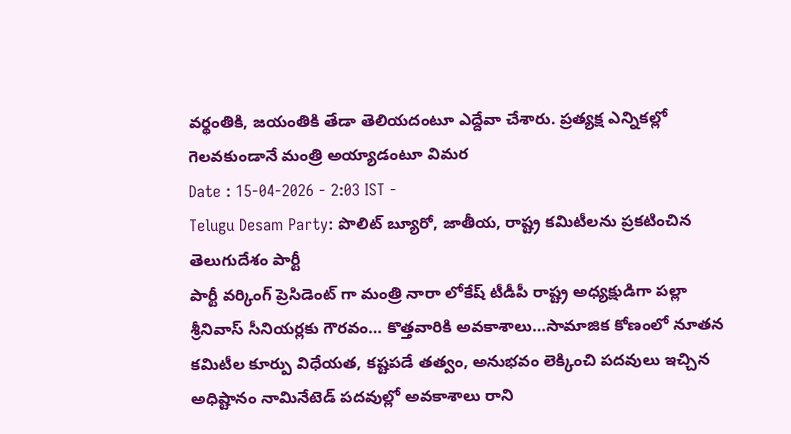వర్థంతికి, జయంతికి తేడా తెలియదంటూ ఎద్దేవా చేశారు. ప్రత్యక్ష ఎన్నికల్లో గెలవకుండానే మంత్రి అయ్యాడంటూ విమర
Date : 15-04-2026 - 2:03 IST -
Telugu Desam Party: పొలిట్ బ్యూరో, జాతీయ, రాష్ట్ర కమిటీలను ప్రకటించిన తెలుగుదేశం పార్టీ
పార్టీ వర్కింగ్ ప్రెసిడెంట్ గా మంత్రి నారా లోకేష్ టీడీపీ రాష్ట్ర అధ్యక్షుడిగా పల్లా శ్రీనివాస్ సీనియర్లకు గౌరవం… కొత్తవారికి అవకాశాలు…సామాజిక కోణంలో నూతన కమిటీల కూర్పు విధేయత, కష్టపడే తత్వం, అనుభవం లెక్కించి పదవులు ఇచ్చిన అధిష్టానం నామినేటెడ్ పదవుల్లో అవకాశాలు రాని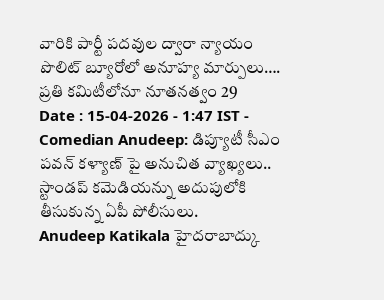వారికి పార్టీ పదవుల ద్వారా న్యాయం పొలిట్ బ్యూరోలో అనూహ్య మార్పులు…. ప్రతి కమిటీలోనూ నూతనత్వం 29
Date : 15-04-2026 - 1:47 IST -
Comedian Anudeep: డిప్యూటీ సీఎం పవన్ కళ్యాణ్ పై అనుచిత వ్యాఖ్యలు.. స్టాండప్ కమెడియన్ను అదుపులోకి తీసుకున్న ఏపీ పోలీసులు.
Anudeep Katikala హైదరాబాద్కు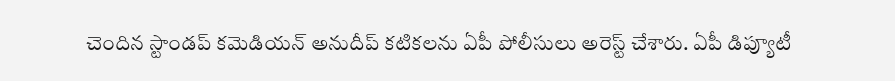చెందిన స్టాండప్ కమెడియన్ అనుదీప్ కటికలను ఏపీ పోలీసులు అరెస్ట్ చేశారు. ఏపీ డిప్యూటీ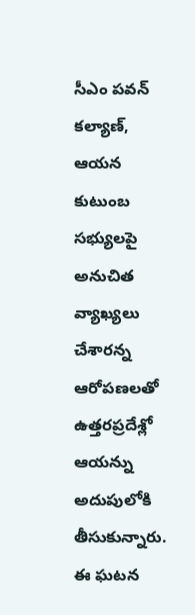సీఎం పవన్ కల్యాణ్, ఆయన కుటుంబ సభ్యులపై అనుచిత వ్యాఖ్యలు చేశారన్న ఆరోపణలతో ఉత్తరప్రదేశ్లో ఆయన్ను అదుపులోకి తీసుకున్నారు. ఈ ఘటన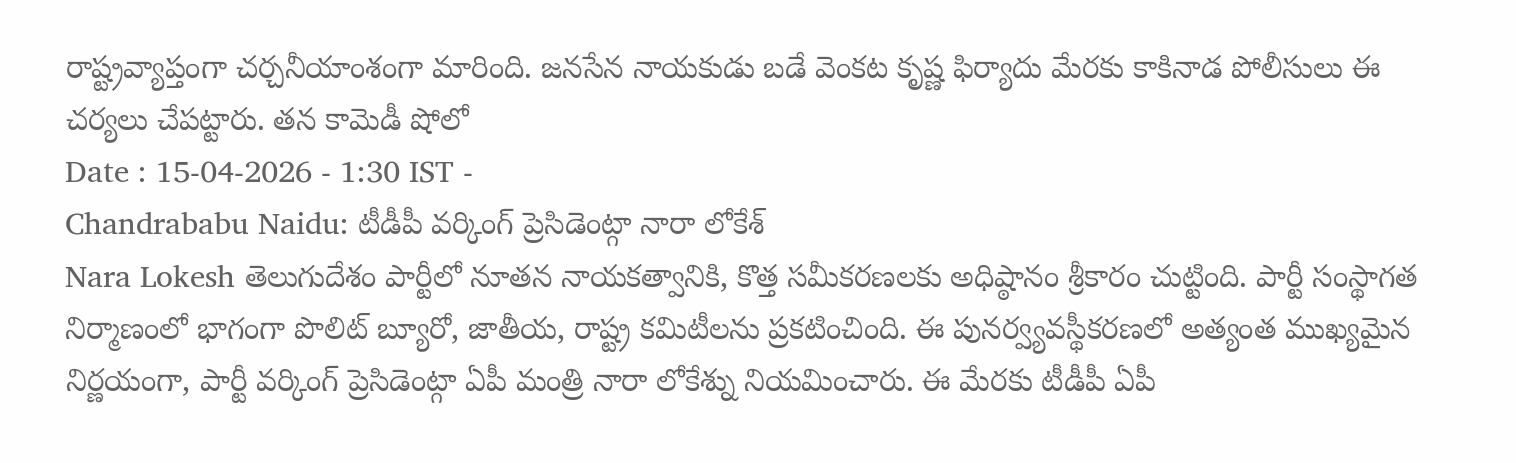రాష్ట్రవ్యాప్తంగా చర్చనీయాంశంగా మారింది. జనసేన నాయకుడు బడే వెంకట కృష్ణ ఫిర్యాదు మేరకు కాకినాడ పోలీసులు ఈ చర్యలు చేపట్టారు. తన కామెడీ షోలో
Date : 15-04-2026 - 1:30 IST -
Chandrababu Naidu: టీడీపీ వర్కింగ్ ప్రెసిడెంట్గా నారా లోకేశ్
Nara Lokesh తెలుగుదేశం పార్టీలో నూతన నాయకత్వానికి, కొత్త సమీకరణలకు అధిష్ఠానం శ్రీకారం చుట్టింది. పార్టీ సంస్థాగత నిర్మాణంలో భాగంగా పొలిట్ బ్యూరో, జాతీయ, రాష్ట్ర కమిటీలను ప్రకటించింది. ఈ పునర్వ్యవస్థీకరణలో అత్యంత ముఖ్యమైన నిర్ణయంగా, పార్టీ వర్కింగ్ ప్రెసిడెంట్గా ఏపీ మంత్రి నారా లోకేశ్ను నియమించారు. ఈ మేరకు టీడీపీ ఏపీ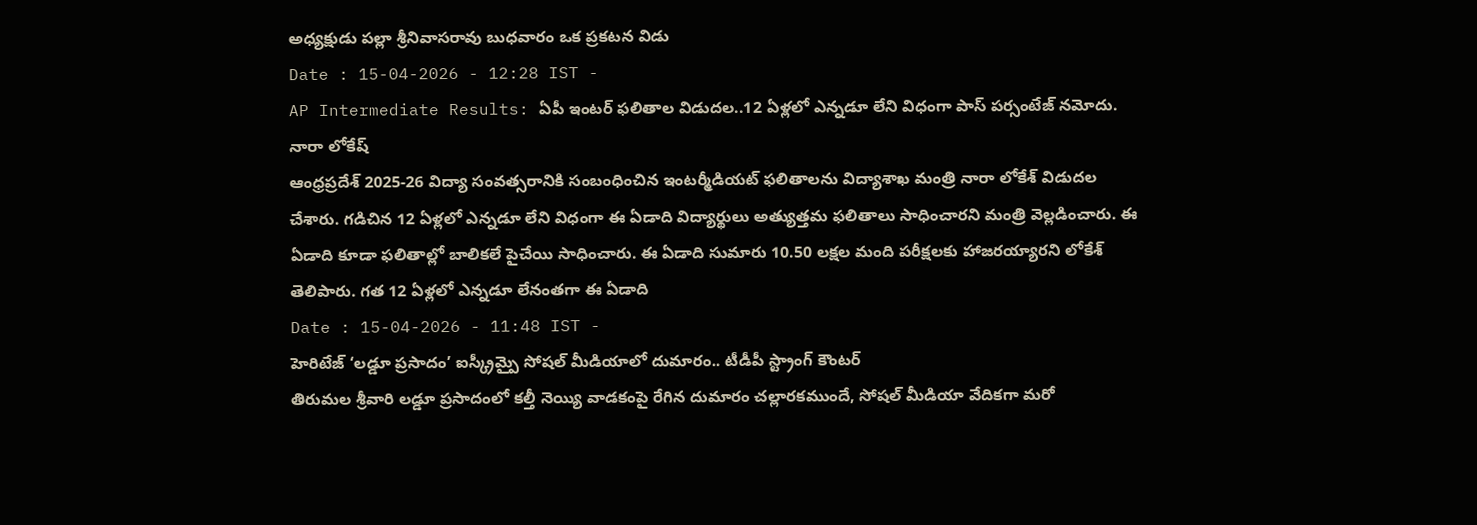అధ్యక్షుడు పల్లా శ్రీనివాసరావు బుధవారం ఒక ప్రకటన విడు
Date : 15-04-2026 - 12:28 IST -
AP Intermediate Results: ఏపీ ఇంటర్ ఫలితాల విడుదల..12 ఏళ్లలో ఎన్నడూ లేని విధంగా పాస్ పర్సంటేజ్ నమోదు. నారా లోకేష్
ఆంధ్రప్రదేశ్ 2025-26 విద్యా సంవత్సరానికి సంబంధించిన ఇంటర్మీడియట్ ఫలితాలను విద్యాశాఖ మంత్రి నారా లోకేశ్ విడుదల చేశారు. గడిచిన 12 ఏళ్లలో ఎన్నడూ లేని విధంగా ఈ ఏడాది విద్యార్థులు అత్యుత్తమ ఫలితాలు సాధించారని మంత్రి వెల్లడించారు. ఈ ఏడాది కూడా ఫలితాల్లో బాలికలే పైచేయి సాధించారు. ఈ ఏడాది సుమారు 10.50 లక్షల మంది పరీక్షలకు హాజరయ్యారని లోకేశ్ తెలిపారు. గత 12 ఏళ్లలో ఎన్నడూ లేనంతగా ఈ ఏడాది
Date : 15-04-2026 - 11:48 IST -
హెరిటేజ్ ‘లడ్డూ ప్రసాదం’ ఐస్క్రీమ్పై సోషల్ మీడియాలో దుమారం.. టీడీపీ స్ట్రాంగ్ కౌంటర్
తిరుమల శ్రీవారి లడ్డూ ప్రసాదంలో కల్తీ నెయ్యి వాడకంపై రేగిన దుమారం చల్లారకముందే, సోషల్ మీడియా వేదికగా మరో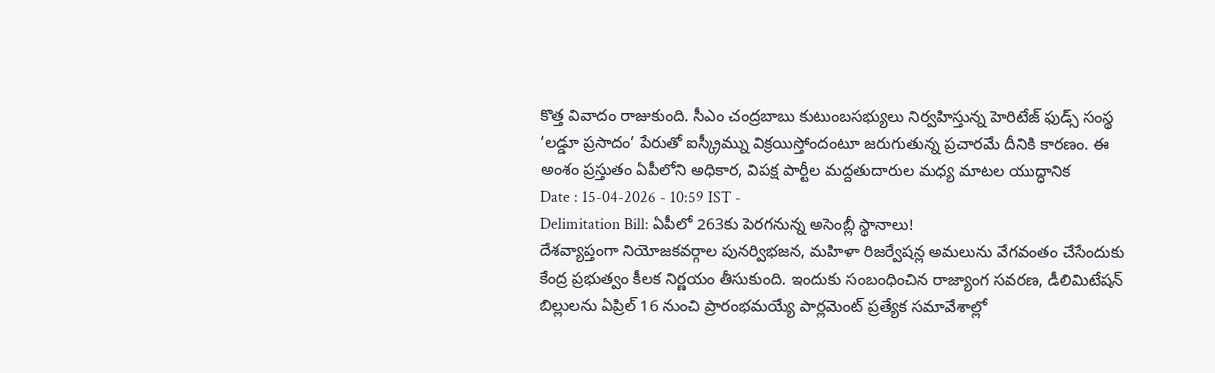కొత్త వివాదం రాజుకుంది. సీఎం చంద్రబాబు కుటుంబసభ్యులు నిర్వహిస్తున్న హెరిటేజ్ ఫుడ్స్ సంస్థ ‘లడ్డూ ప్రసాదం’ పేరుతో ఐస్క్రీమ్ను విక్రయిస్తోందంటూ జరుగుతున్న ప్రచారమే దీనికి కారణం. ఈ అంశం ప్రస్తుతం ఏపీలోని అధికార, విపక్ష పార్టీల మద్దతుదారుల మధ్య మాటల యుద్ధానిక
Date : 15-04-2026 - 10:59 IST -
Delimitation Bill: ఏపీలో 263కు పెరగనున్న అసెంబ్లీ స్థానాలు!
దేశవ్యాప్తంగా నియోజకవర్గాల పునర్విభజన, మహిళా రిజర్వేషన్ల అమలును వేగవంతం చేసేందుకు కేంద్ర ప్రభుత్వం కీలక నిర్ణయం తీసుకుంది. ఇందుకు సంబంధించిన రాజ్యాంగ సవరణ, డీలిమిటేషన్ బిల్లులను ఏప్రిల్ 16 నుంచి ప్రారంభమయ్యే పార్లమెంట్ ప్రత్యేక సమావేశాల్లో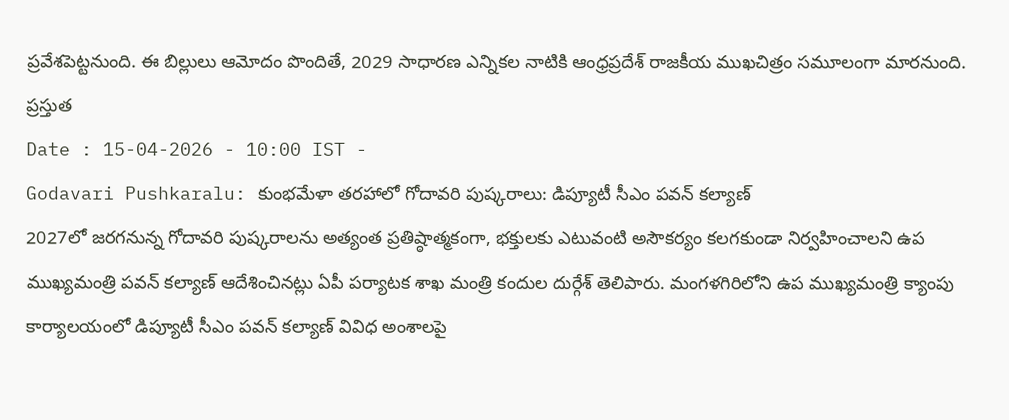ప్రవేశపెట్టనుంది. ఈ బిల్లులు ఆమోదం పొందితే, 2029 సాధారణ ఎన్నికల నాటికి ఆంధ్రప్రదేశ్ రాజకీయ ముఖచిత్రం సమూలంగా మారనుంది. ప్రస్తుత
Date : 15-04-2026 - 10:00 IST -
Godavari Pushkaralu: కుంభమేళా తరహాలో గోదావరి పుష్కరాలు: డిప్యూటీ సీఎం పవన్ కల్యాణ్
2027లో జరగనున్న గోదావరి పుష్కరాలను అత్యంత ప్రతిష్ఠాత్మకంగా, భక్తులకు ఎటువంటి అసౌకర్యం కలగకుండా నిర్వహించాలని ఉప ముఖ్యమంత్రి పవన్ కల్యాణ్ ఆదేశించినట్లు ఏపీ పర్యాటక శాఖ మంత్రి కందుల దుర్గేశ్ తెలిపారు. మంగళగిరిలోని ఉప ముఖ్యమంత్రి క్యాంపు కార్యాలయంలో డిప్యూటీ సీఎం పవన్ కల్యాణ్ వివిధ అంశాలపై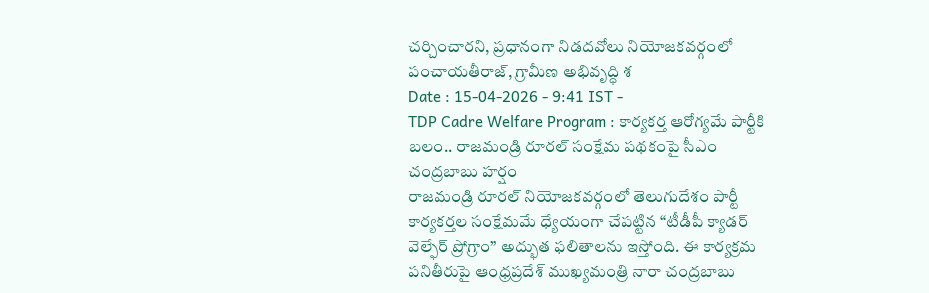చర్చించారని, ప్రధానంగా నిడదవోలు నియోజకవర్గంలో పంచాయతీరాజ్, గ్రామీణ అభివృద్ధి శ
Date : 15-04-2026 - 9:41 IST -
TDP Cadre Welfare Program : కార్యకర్త ఆరోగ్యమే పార్టీకి బలం.. రాజమండ్రి రూరల్ సంక్షేమ పథకంపై సీఎం చంద్రబాబు హర్షం
రాజమండ్రి రూరల్ నియోజకవర్గంలో తెలుగుదేశం పార్టీ కార్యకర్తల సంక్షేమమే ధ్యేయంగా చేపట్టిన “టీడీపీ క్యాడర్ వెల్ఫేర్ ప్రోగ్రాం” అద్భుత ఫలితాలను ఇస్తోంది. ఈ కార్యక్రమ పనితీరుపై ఆంధ్రప్రదేశ్ ముఖ్యమంత్రి నారా చంద్రబాబు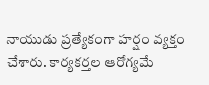నాయుడు ప్రత్యేకంగా హర్షం వ్యక్తం చేశారు. కార్యకర్తల ఆరోగ్యమే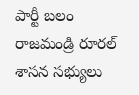పార్టీ బలం రాజమండ్రి రూరల్ శాసన సభ్యులు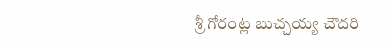శ్రీ గోరంట్ల బుచ్చయ్య చౌదరి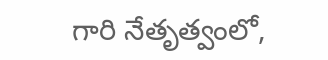గారి నేతృత్వంలో,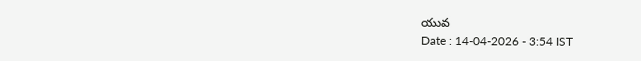యువ
Date : 14-04-2026 - 3:54 IST